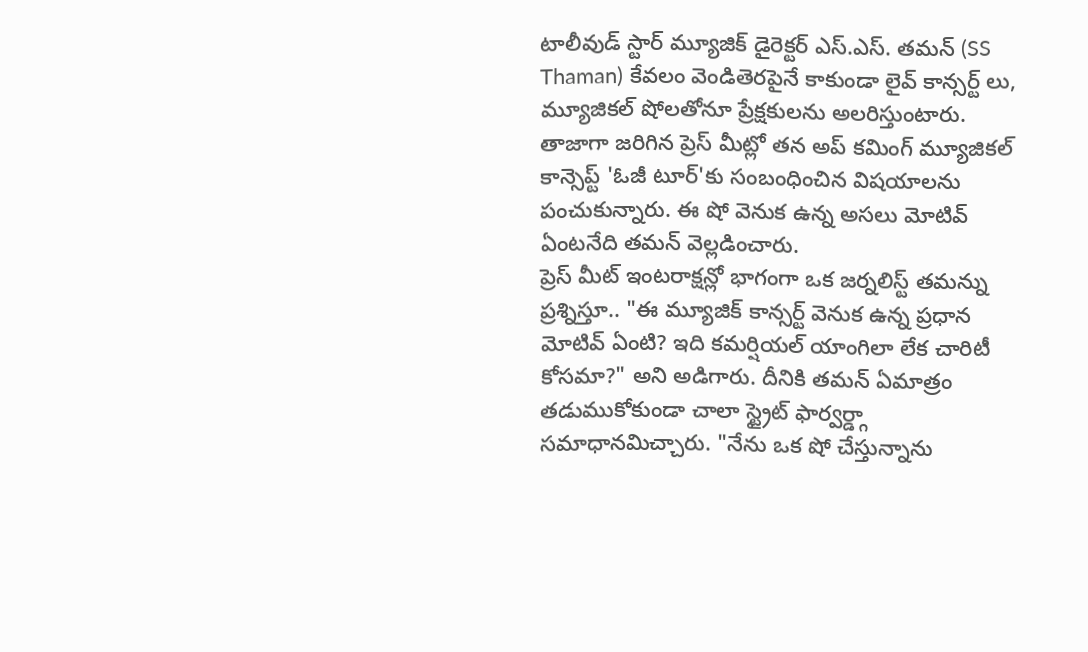టాలీవుడ్ స్టార్ మ్యూజిక్ డైరెక్టర్ ఎస్.ఎస్. తమన్ (SS Thaman) కేవలం వెండితెరపైనే కాకుండా లైవ్ కాన్సర్ట్ లు, మ్యూజికల్ షోలతోనూ ప్రేక్షకులను అలరిస్తుంటారు. తాజాగా జరిగిన ప్రెస్ మీట్లో తన అప్ కమింగ్ మ్యూజికల్ కాన్సెప్ట్ 'ఓజీ టూర్'కు సంబంధించిన విషయాలను పంచుకున్నారు. ఈ షో వెనుక ఉన్న అసలు మోటివ్ ఏంటనేది తమన్ వెల్లడించారు.
ప్రెస్ మీట్ ఇంటరాక్షన్లో భాగంగా ఒక జర్నలిస్ట్ తమన్ను ప్రశ్నిస్తూ.. "ఈ మ్యూజిక్ కాన్సర్ట్ వెనుక ఉన్న ప్రధాన మోటివ్ ఏంటి? ఇది కమర్షియల్ యాంగిలా లేక చారిటీ కోసమా?" అని అడిగారు. దీనికి తమన్ ఏమాత్రం తడుముకోకుండా చాలా స్ట్రైట్ ఫార్వర్డ్గా సమాధానమిచ్చారు. "నేను ఒక షో చేస్తున్నాను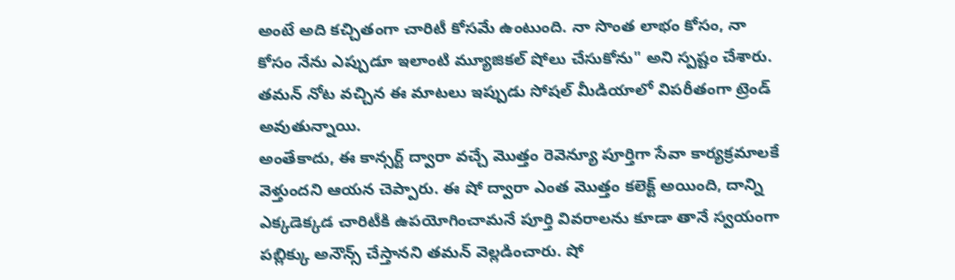అంటే అది కచ్చితంగా చారిటీ కోసమే ఉంటుంది. నా సొంత లాభం కోసం, నా కోసం నేను ఎప్పుడూ ఇలాంటి మ్యూజికల్ షోలు చేసుకోను" అని స్పష్టం చేశారు. తమన్ నోట వచ్చిన ఈ మాటలు ఇప్పుడు సోషల్ మీడియాలో విపరీతంగా ట్రెండ్ అవుతున్నాయి.
అంతేకాదు, ఈ కాన్సర్ట్ ద్వారా వచ్చే మొత్తం రెవెన్యూ పూర్తిగా సేవా కార్యక్రమాలకే వెళ్తుందని ఆయన చెప్పారు. ఈ షో ద్వారా ఎంత మొత్తం కలెక్ట్ అయింది, దాన్ని ఎక్కడెక్కడ చారిటీకి ఉపయోగించామనే పూర్తి వివరాలను కూడా తానే స్వయంగా పబ్లిక్కు అనౌన్స్ చేస్తానని తమన్ వెల్లడించారు. షో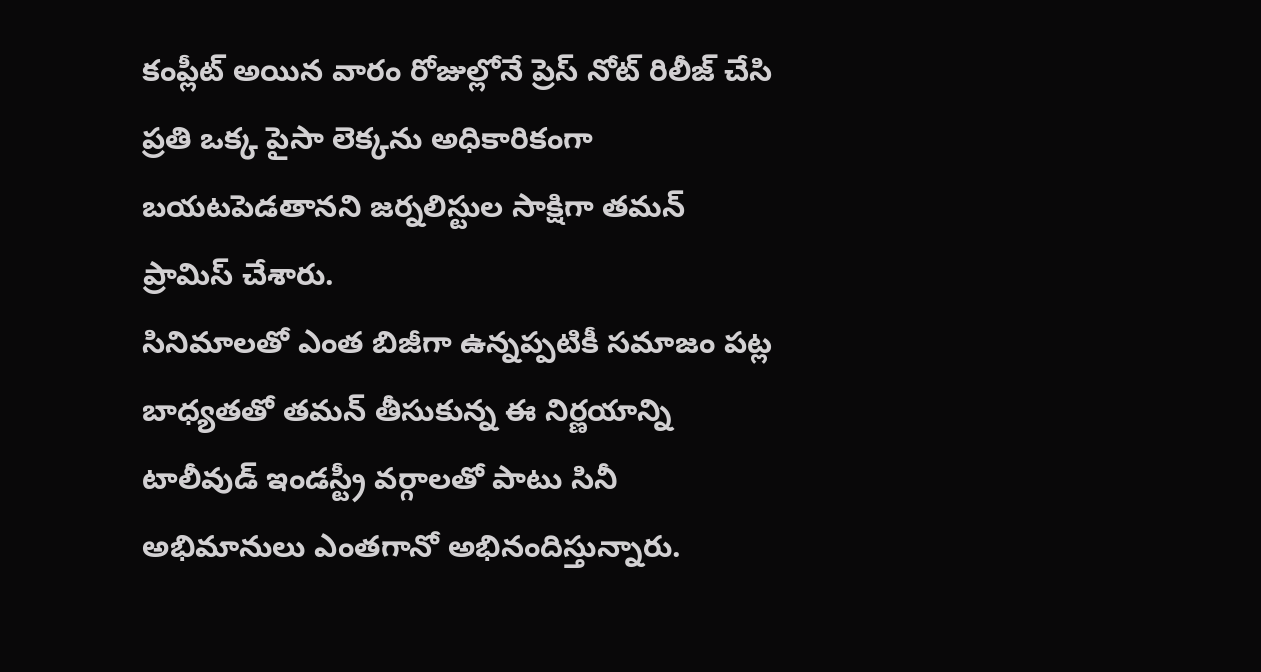కంప్లీట్ అయిన వారం రోజుల్లోనే ప్రెస్ నోట్ రిలీజ్ చేసి ప్రతి ఒక్క పైసా లెక్కను అధికారికంగా బయటపెడతానని జర్నలిస్టుల సాక్షిగా తమన్ ప్రామిస్ చేశారు.
సినిమాలతో ఎంత బిజీగా ఉన్నప్పటికీ సమాజం పట్ల బాధ్యతతో తమన్ తీసుకున్న ఈ నిర్ణయాన్ని టాలీవుడ్ ఇండస్ట్రీ వర్గాలతో పాటు సినీ అభిమానులు ఎంతగానో అభినందిస్తున్నారు.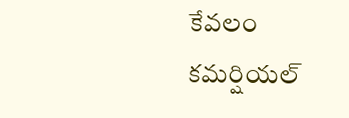కేవలం కమర్షియల్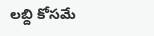లబ్ది కోసమే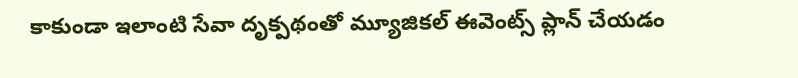కాకుండా ఇలాంటి సేవా దృక్పథంతో మ్యూజికల్ ఈవెంట్స్ ప్లాన్ చేయడం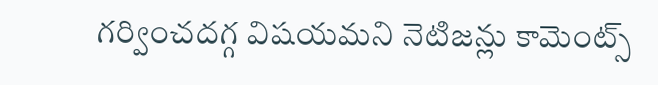గర్వించదగ్గ విషయమని నెటిజన్లు కామెంట్స్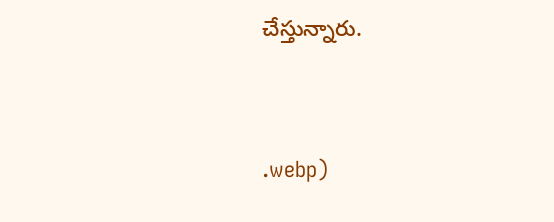చేస్తున్నారు.




.webp)